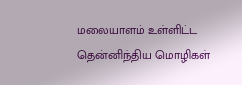மலையாளம் உள்ளிட்ட தென்னிந்திய மொழிகள்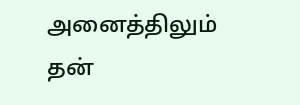அனைத்திலும் தன்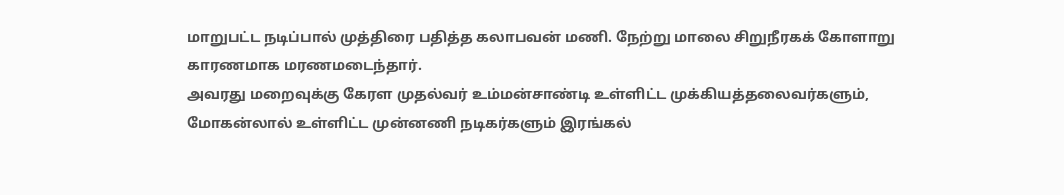மாறுபட்ட நடிப்பால் முத்திரை பதித்த கலாபவன் மணி. நேற்று மாலை சிறுநீரகக் கோளாறு காரணமாக மரணமடைந்தார்.
அவரது மறைவுக்கு கேரள முதல்வர் உம்மன்சாண்டி உள்ளிட்ட முக்கியத்தலைவர்களும், மோகன்லால் உள்ளிட்ட முன்னணி நடிகர்களும் இரங்கல்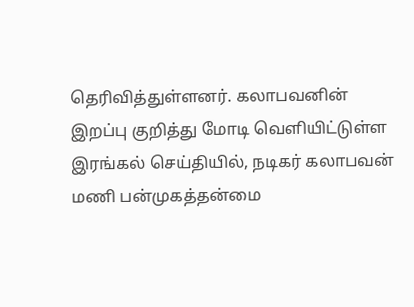தெரிவித்துள்ளனர். கலாபவனின் இறப்பு குறித்து மோடி வெளியிட்டுள்ள இரங்கல் செய்தியில், நடிகர் கலாபவன் மணி பன்முகத்தன்மை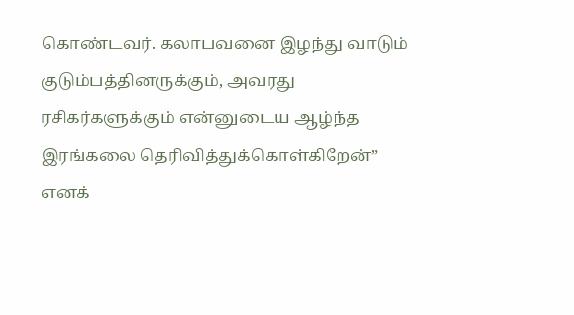கொண்டவர். கலாபவனை இழந்து வாடும் குடும்பத்தினருக்கும், அவரது ரசிகர்களுக்கும் என்னுடைய ஆழ்ந்த இரங்கலை தெரிவித்துக்கொள்கிறேன்” எனக்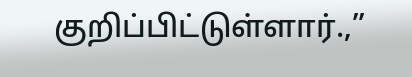குறிப்பிட்டுள்ளார்.,”